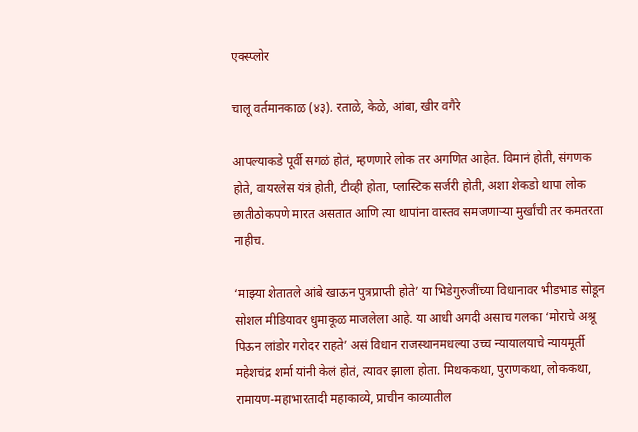एक्स्प्लोर

चालू वर्तमानकाळ (४३). रताळे, केळे, आंबा, खीर वगैरे

आपल्याकडे पूर्वी सगळं होतं, म्हणणारे लोक तर अगणित आहेत. विमानं होती, संगणक होते, वायरलेस यंत्रं होती, टीव्ही होता, प्लास्टिक सर्जरी होती, अशा शेकडो थापा लोक छातीठोकपणे मारत असतात आणि त्या थापांना वास्तव समजणाऱ्या मुर्खांची तर कमतरता नाहीच.

‘माझ्या शेतातले आंबे खाऊन पुत्रप्राप्ती होते’ या भिडेगुरुजींच्या विधानावर भीडभाड सोडून सोशल मीडियावर धुमाकूळ माजलेला आहे. या आधी अगदी असाच गलका ‘मोराचे अश्रू पिऊन लांडोर गरोदर राहते’ असं विधान राजस्थानमधल्या उच्च न्यायालयाचे न्यायमूर्ती महेशचंद्र शर्मा यांनी केलं होतं, त्यावर झाला होता. मिथककथा, पुराणकथा, लोककथा, रामायण-महाभारतादी महाकाव्ये, प्राचीन काव्यातील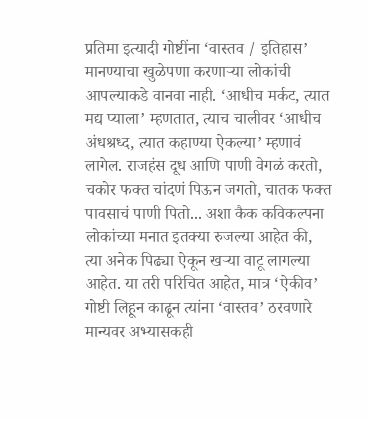प्रतिमा इत्यादी गोष्टींना ‘वास्तव / इतिहास’ मानण्याचा खुळेपणा करणाऱ्या लोकांची आपल्याकडे वानवा नाही. ‘आधीच मर्कट, त्यात मद्य प्याला’ म्हणतात, त्याच चालीवर ‘आधीच अंधश्रध्द, त्यात कहाण्या ऐकल्या’ म्हणावं लागेल. राजहंस दूध आणि पाणी वेगळं करतो, चकोर फक्त चांदणं पिऊन जगतो, चातक फक्त पावसाचं पाणी पितो... अशा कैक कविकल्पना लोकांच्या मनात इतक्या रुजल्या आहेत की, त्या अनेक पिढ्या ऐकून खऱ्या वाटू लागल्या आहेत. या तरी परिचित आहेत, मात्र ‘ऐकीव’ गोष्टी लिहून काढून त्यांना ‘वास्तव’ ठरवणारे मान्यवर अभ्यासकही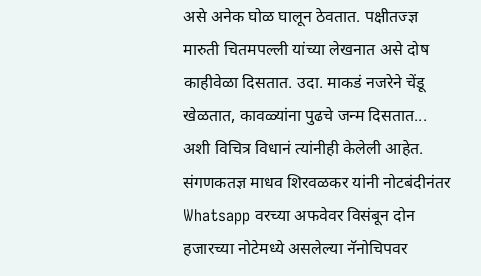असे अनेक घोळ घालून ठेवतात. पक्षीतज्ज्ञ मारुती चितमपल्ली यांच्या लेखनात असे दोष काहीवेळा दिसतात. उदा. माकडं नजरेने चेंडू खेळतात, कावळ्यांना पुढचे जन्म दिसतात... अशी विचित्र विधानं त्यांनीही केलेली आहेत. संगणकतज्ञ माधव शिरवळकर यांनी नोटबंदीनंतर Whatsapp वरच्या अफवेवर विसंबून दोन हजारच्या नोटेमध्ये असलेल्या नॅनोचिपवर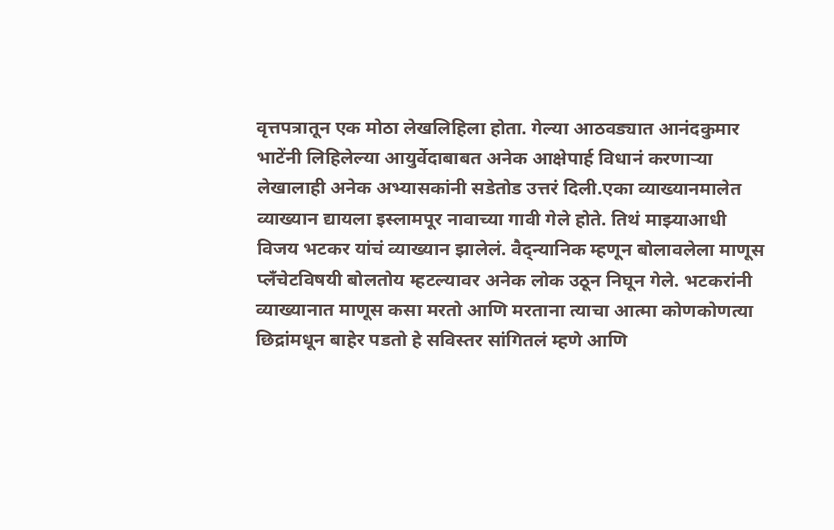वृत्तपत्रातून एक मोठा लेखलिहिला होता. गेल्या आठवड्यात आनंदकुमार भाटेंनी लिहिलेल्या आयुर्वेदाबाबत अनेक आक्षेपार्ह विधानं करणाऱ्या लेखालाही अनेक अभ्यासकांनी सडेतोड उत्तरं दिली.एका व्याख्यानमालेत व्याख्यान द्यायला इस्लामपूर नावाच्या गावी गेले होते. तिथं माझ्याआधी विजय भटकर यांचं व्याख्यान झालेलं. वैद्न्यानिक म्हणून बोलावलेला माणूस प्लँचेटविषयी बोलतोय म्हटल्यावर अनेक लोक उठून निघून गेले. भटकरांनी व्याख्यानात माणूस कसा मरतो आणि मरताना त्याचा आत्मा कोणकोणत्या छिद्रांमधून बाहेर पडतो हे सविस्तर सांगितलं म्हणे आणि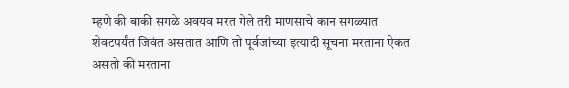म्हणे की बाकी सगळे अवयव मरत गेले तरी माणसाचे कान सगळ्यात शेवटपर्यंत जिवंत असतात आणि तो पूर्वजांच्या इत्यादी सूचना मरताना ऐकत असतो की मरताना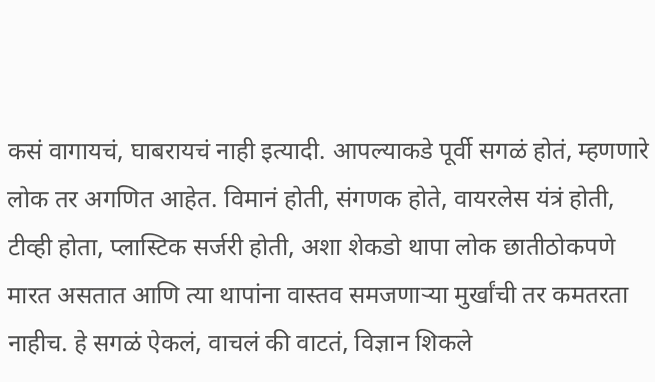कसं वागायचं, घाबरायचं नाही इत्यादी. आपल्याकडे पूर्वी सगळं होतं, म्हणणारे लोक तर अगणित आहेत. विमानं होती, संगणक होते, वायरलेस यंत्रं होती, टीव्ही होता, प्लास्टिक सर्जरी होती, अशा शेकडो थापा लोक छातीठोकपणे मारत असतात आणि त्या थापांना वास्तव समजणाऱ्या मुर्खांची तर कमतरता नाहीच. हे सगळं ऐकलं, वाचलं की वाटतं, विज्ञान शिकले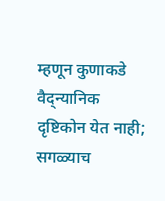म्हणून कुणाकडे वैद्न्यानिक दृष्टिकोन येत नाही; सगळ्याच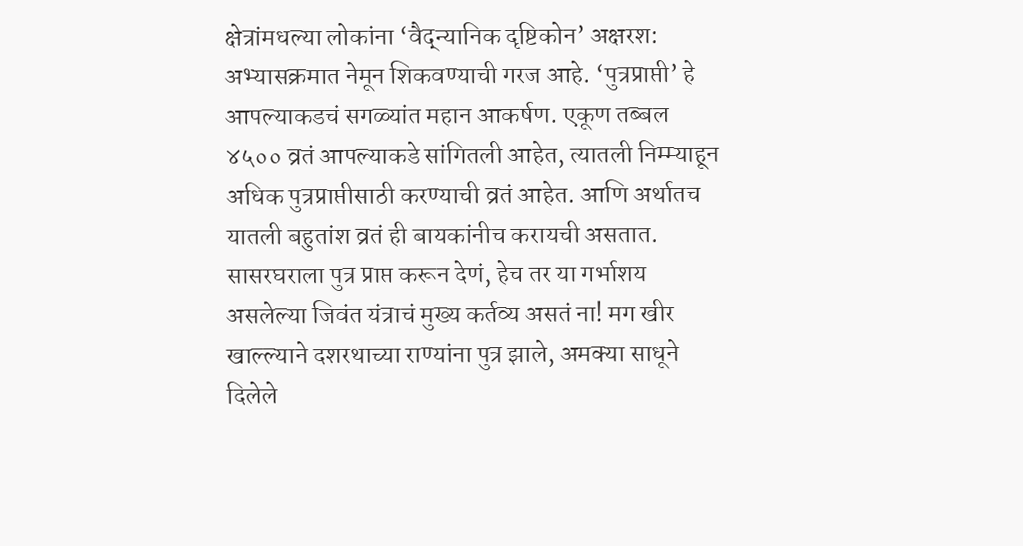क्षेत्रांमधल्या लोकांना ‘वैद्न्यानिक दृष्टिकोन’ अक्षरश: अभ्यासक्रमात नेमून शिकवण्याची गरज आहे. ‘पुत्रप्राप्ती’ हे आपल्याकडचं सगळ्यांत महान आकर्षण. एकूण तब्बल ४५०० व्रतं आपल्याकडे सांगितली आहेत, त्यातली निम्म्याहून अधिक पुत्रप्राप्तीसाठी करण्याची व्रतं आहेत. आणि अर्थातच यातली बहुतांश व्रतं ही बायकांनीच करायची असतात. सासरघराला पुत्र प्राप्त करून देणं, हेच तर या गर्भाशय असलेल्या जिवंत यंत्राचं मुख्य कर्तव्य असतं ना! मग खीर खाल्ल्याने दशरथाच्या राण्यांना पुत्र झाले, अमक्या साधूने दिलेले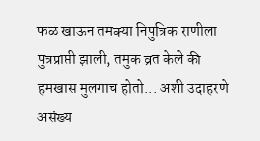फळ खाऊन तमक्या निपुत्रिक राणीला पुत्रप्राप्ती झाली, तमुक व्रत केले की हमखास मुलगाच होतो... अशी उदाहरणे असंख्य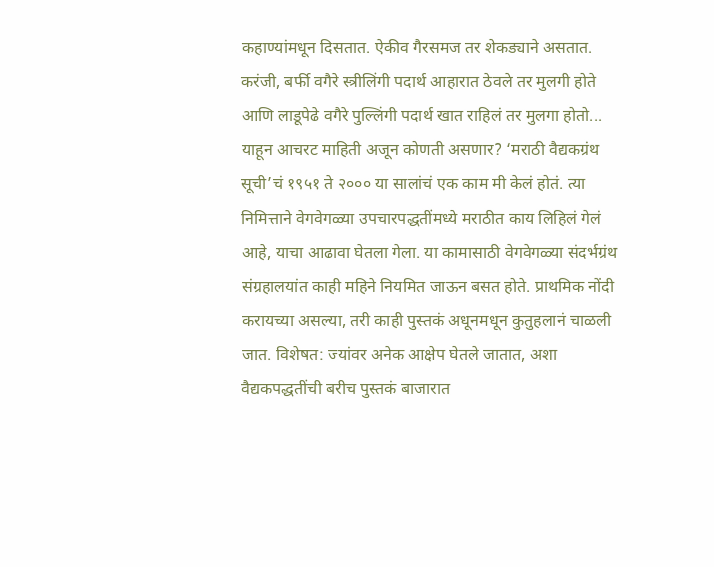कहाण्यांमधून दिसतात. ऐकीव गैरसमज तर शेकड्याने असतात. करंजी, बर्फी वगैरे स्त्रीलिंगी पदार्थ आहारात ठेवले तर मुलगी होते आणि लाडूपेढे वगैरे पुल्लिंगी पदार्थ खात राहिलं तर मुलगा होतो... याहून आचरट माहिती अजून कोणती असणार? ‘मराठी वैद्यकग्रंथ सूची’चं १९५१ ते २००० या सालांचं एक काम मी केलं होतं. त्या निमित्ताने वेगवेगळ्या उपचारपद्धतींमध्ये मराठीत काय लिहिलं गेलं आहे, याचा आढावा घेतला गेला. या कामासाठी वेगवेगळ्या संदर्भग्रंथ संग्रहालयांत काही महिने नियमित जाऊन बसत होते. प्राथमिक नोंदी करायच्या असल्या, तरी काही पुस्तकं अधूनमधून कुतुहलानं चाळली जात. विशेषत: ज्यांवर अनेक आक्षेप घेतले जातात, अशा वैद्यकपद्धतींची बरीच पुस्तकं बाजारात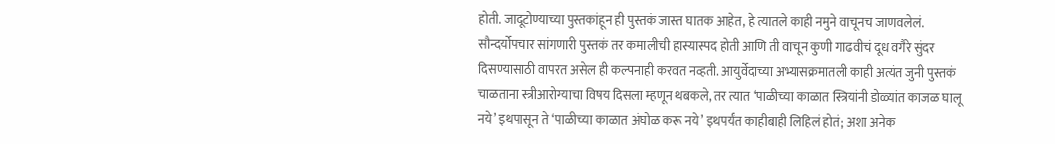होती. जादूटोण्याच्या पुस्तकांहून ही पुस्तकं जास्त घातक आहेत, हे त्यातले काही नमुने वाचूनच जाणवलेलं. सौन्दर्योपचार सांगणारी पुस्तकं तर कमालीची हास्यास्पद होती आणि ती वाचून कुणी गाढवीचं दूध वगैरे सुंदर दिसण्यासाठी वापरत असेल ही कल्पनाही करवत नव्हती. आयुर्वेदाच्या अभ्यासक्रमातली काही अत्यंत जुनी पुस्तकं चाळताना स्त्रीआरोग्याचा विषय दिसला म्हणून थबकले, तर त्यात ‘पाळीच्या काळात स्त्रियांनी डोळ्यांत काजळ घालू नये’ इथपासून ते ‘पाळीच्या काळात अंघोळ करू नये’ इथपर्यंत काहीबाही लिहिलं होतं; अशा अनेक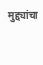मुद्द्यांचा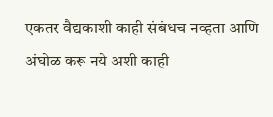एकतर वैद्यकाशी काही संबंधच नव्हता आणि अंघोळ करू नये अशी काही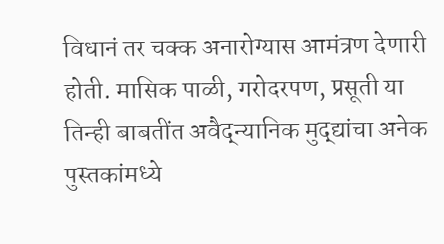विधानं तर चक्क अनारोग्यास आमंत्रण देणारी होती. मासिक पाळी, गरोदरपण, प्रसूती या तिन्ही बाबतींत अवैद्न्यानिक मुद्द्यांचा अनेक पुस्तकांमध्ये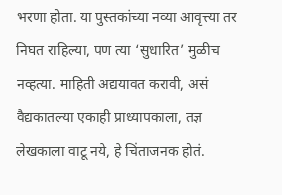भरणा होता. या पुस्तकांच्या नव्या आवृत्त्या तर निघत राहिल्या, पण त्या ‘सुधारित’ मुळीच नव्हत्या. माहिती अद्ययावत करावी, असं वैद्यकातल्या एकाही प्राध्यापकाला, तज्ञ लेखकाला वाटू नये, हे चिंताजनक होतं.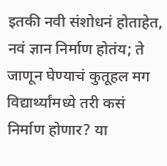इतकी नवी संशोधनं होताहेत, नवं ज्ञान निर्माण होतंय; ते जाणून घेण्याचं कुतूहल मग विद्यार्थ्यांमध्ये तरी कसं निर्माण होणार? या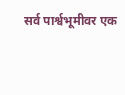सर्व पार्श्वभूमीवर एक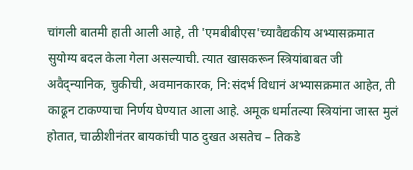चांगली बातमी हाती आली आहे, ती 'एमबीबीएस'च्यावैद्यकीय अभ्यासक्रमात सुयोग्य बदल केला गेला असल्याची. त्यात खासकरून स्त्रियांबाबत जी अवैद्न्यानिक, चुकीची, अवमानकारक, नि:संदर्भ विधानं अभ्यासक्रमात आहेत, ती काढून टाकण्याचा निर्णय घेण्यात आला आहे. अमूक धर्मातल्या स्त्रियांना जास्त मुलं होतात, चाळीशीनंतर बायकांची पाठ दुखत असतेच – तिकडे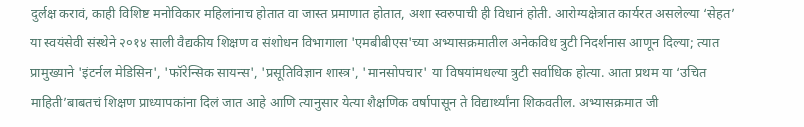दुर्लक्ष करावं, काही विशिष्ट मनोविकार महिलांनाच होतात वा जास्त प्रमाणात होतात, अशा स्वरुपाची ही विधानं होती. आरोग्यक्षेत्रात कार्यरत असलेल्या ‘सेहत’ या स्वयंसेवी संस्थेने २०१४ साली वैद्यकीय शिक्षण व संशोधन विभागाला 'एमबीबीएस'च्या अभ्यासक्रमातील अनेकविध त्रुटी निदर्शनास आणून दिल्या; त्यात प्रामुख्याने 'इंटर्नल मेडिसिन', 'फॉरेन्सिक सायन्स', 'प्रसूतिविज्ञान शास्त्र', 'मानसोपचार' या विषयांमधल्या त्रुटी सर्वाधिक होत्या. आता प्रथम या ‘उचित माहिती’बाबतचं शिक्षण प्राध्यापकांना दिलं जात आहे आणि त्यानुसार येत्या शैक्षणिक वर्षापासून ते विद्यार्थ्यांना शिकवतील. अभ्यासक्रमात जी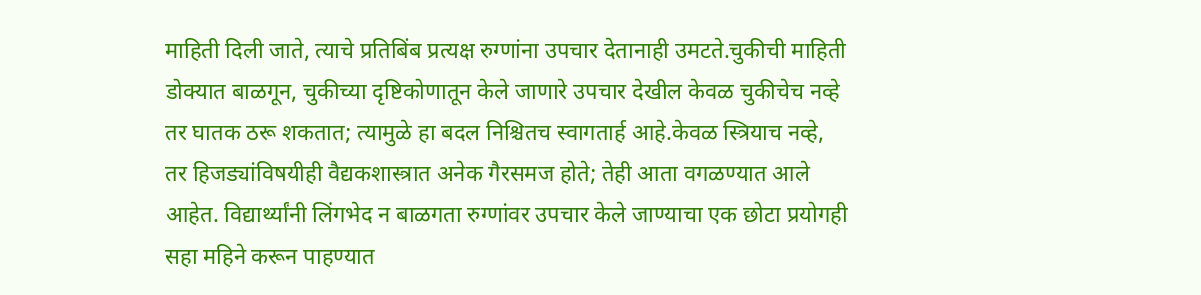माहिती दिली जाते, त्याचे प्रतिबिंब प्रत्यक्ष रुग्णांना उपचार देतानाही उमटते.चुकीची माहिती डोक्यात बाळगून, चुकीच्या दृष्टिकोणातून केले जाणारे उपचार देखील केवळ चुकीचेच नव्हे तर घातक ठरू शकतात; त्यामुळे हा बदल निश्चितच स्वागतार्ह आहे.केवळ स्त्रियाच नव्हे, तर हिजड्यांविषयीही वैद्यकशास्त्रात अनेक गैरसमज होते; तेही आता वगळण्यात आले आहेत. विद्यार्थ्यांनी लिंगभेद न बाळगता रुग्णांवर उपचार केले जाण्याचा एक छोटा प्रयोगही सहा महिने करून पाहण्यात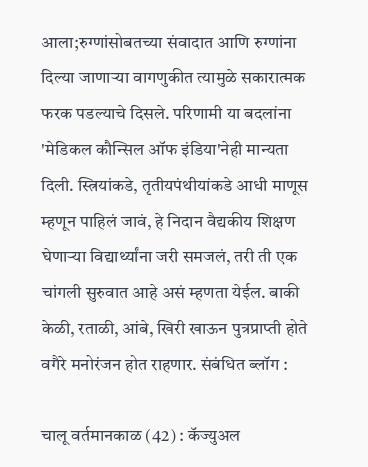आला;रुग्णांसोबतच्या संवादात आणि रुग्णांना दिल्या जाणाऱ्या वागणुकीत त्यामुळे सकारात्मक फरक पडल्याचे दिसले. परिणामी या बदलांना 'मेडिकल कौन्सिल ऑफ इंडिया'नेही मान्यता दिली. स्त्रियांकडे, तृतीयपंथीयांकडे आधी माणूस म्हणून पाहिलं जावं, हे निदान वैद्यकीय शिक्षण घेणाऱ्या विद्यार्थ्यांना जरी समजलं, तरी ती एक चांगली सुरुवात आहे असं म्हणता येईल. बाकी केळी, रताळी, आंबे, खिरी खाऊन पुत्रप्राप्ती होते वगैरे मनोरंजन होत राहणार. संबंधित ब्लॉग :

चालू वर्तमानकाळ (42) : कॅज्युअल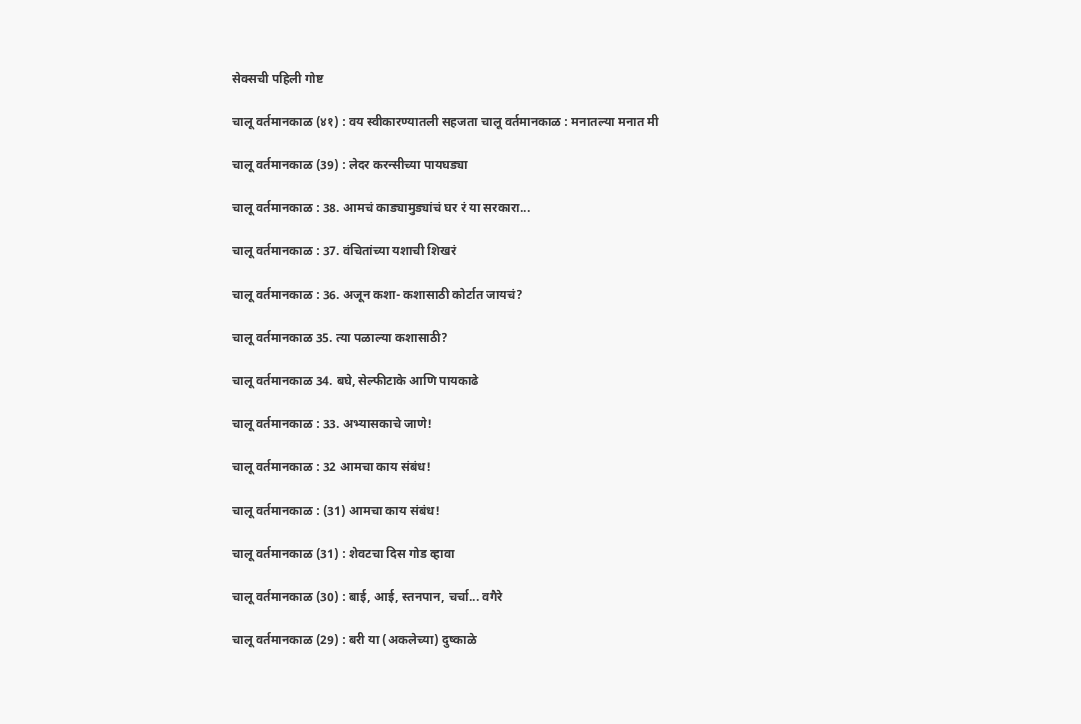सेक्सची पहिली गोष्ट

चालू वर्तमानकाळ (४१) : वय स्वीकारण्यातली सहजता चालू वर्तमानकाळ : मनातल्या मनात मी

चालू वर्तमानकाळ (39) : लेदर करन्सीच्या पायघड्या

चालू वर्तमानकाळ : 38. आमचं काड्यामुड्यांचं घर रं या सरकारा...

चालू वर्तमानकाळ : 37. वंचितांच्या यशाची शिखरं

चालू वर्तमानकाळ : 36. अजून कशा- कशासाठी कोर्टात जायचं?

चालू वर्तमानकाळ 35. त्या पळाल्या कशासाठी?

चालू वर्तमानकाळ 34. बघे, सेल्फीटाके आणि पायकाढे

चालू वर्तमानकाळ : 33. अभ्यासकाचे जाणे!

चालू वर्तमानकाळ : 32 आमचा काय संबंध!

चालू वर्तमानकाळ : (31) आमचा काय संबंध!

चालू वर्तमानकाळ (31) : शेवटचा दिस गोड व्हावा

चालू वर्तमानकाळ (30) : बाई, आई, स्तनपान, चर्चा... वगैरे

चालू वर्तमानकाळ (29) : बरी या (अकलेच्या) दुष्काळे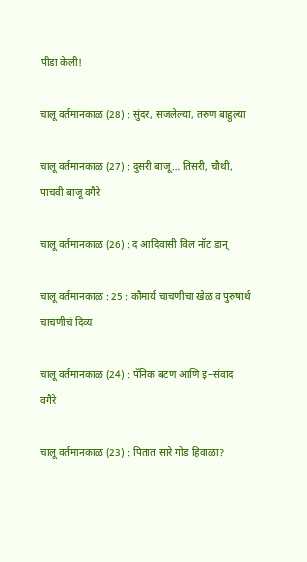पीडा केली!

चालू वर्तमानकाळ (28) : सुंदर, सजलेल्या, तरुण बाहुल्या

चालू वर्तमानकाळ (27) : दुसरी बाजू… तिसरी, चौथी, पाचवी बाजू वगैरे

चालू वर्तमानकाळ (26) : द आदिवासी विल नॉट डान्

चालू वर्तमानकाळ : 25 : कौमार्य चाचणीचा खेळ व पुरुषार्थ चाचणीचं दिव्य

चालू वर्तमानकाळ (24) : पॅनिक बटण आणि इ–संवाद वगैरे

चालू वर्तमानकाळ (23) : पितात सारे गोड हिवाळा?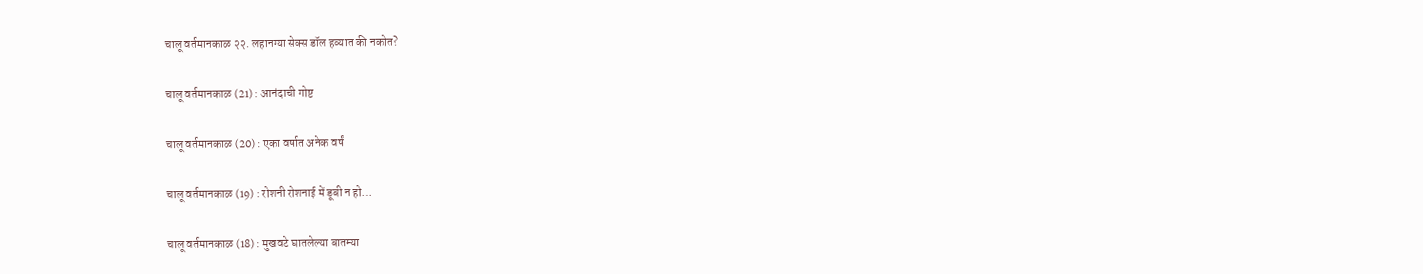चालू वर्तमानकाळ २२. लहानग्या सेक्स डॉल हव्यात की नकोत?

चालू वर्तमानकाळ (21) : आनंदाची गोष्ट

चालू वर्तमानकाळ (20) : एका वर्षात अनेक वर्षं

चालू वर्तमानकाळ (19) : रोशनी रोशनाई में डूबी न हो…

चालू वर्तमानकाळ (18) : मुखवटे घातलेल्या बातम्या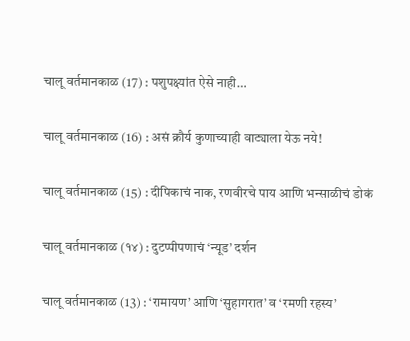चालू वर्तमानकाळ (17) : पशुपक्ष्यांत ऐसे नाही…

चालू वर्तमानकाळ (16) : असं क्रौर्य कुणाच्याही वाट्याला येऊ नये!

चालू वर्तमानकाळ (15) : दीपिकाचं नाक, रणवीरचे पाय आणि भन्साळीचं डोकं

चालू वर्तमानकाळ (१४) : दुटप्पीपणाचं ‘न्यूड’ दर्शन

चालू वर्तमानकाळ (13) : ‘रामायण’ आणि ‘सुहागरात’ व ‘रमणी रहस्य’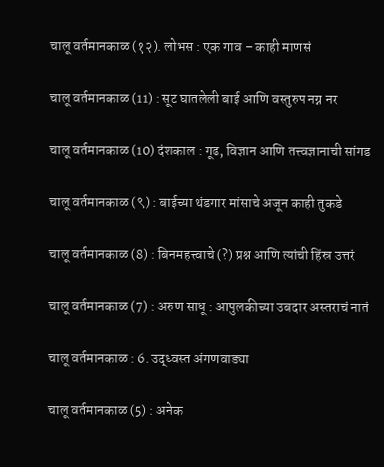चालू वर्तमानकाळ (१२). लोभस : एक गाव – काही माणसं

चालू वर्तमानकाळ (11) : सूट घातलेली बाई आणि वस्तुरुप नग्न नर

चालू वर्तमानकाळ (10) दंशकाल : गूढ, विज्ञान आणि तत्त्वज्ञानाची सांगड

चालू वर्तमानकाळ (९) : बाईच्या थंडगार मांसाचे अजून काही तुकडे

चालू वर्तमानकाळ (8) : बिनमहत्त्वाचे (?) प्रश्न आणि त्यांची हिंस्र उत्तरं

चालू वर्तमानकाळ (7) : अरुण साधू : आपुलकीच्या उबदार अस्तराचं नातं

चालू वर्तमानकाळ : 6. उद्ध्वस्त अंगणवाड्या

चालू वर्तमानकाळ (5) : अनेक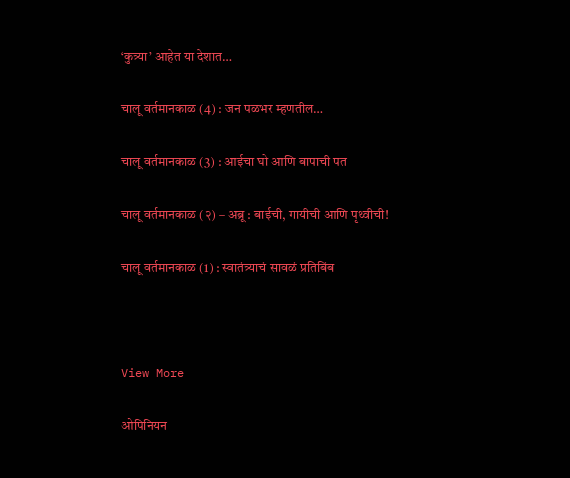‘कुत्र्या’ आहेत या देशात…

चालू वर्तमानकाळ (4) : जन पळभर म्हणतील…

चालू वर्तमानकाळ (3) : आईचा घो आणि बापाची पत

चालू वर्तमानकाळ (२) – अब्रू : बाईची, गायीची आणि पृथ्वीची!

चालू वर्तमानकाळ (1) : स्वातंत्र्याचं सावळं प्रतिबिंब



View More

ओपिनियन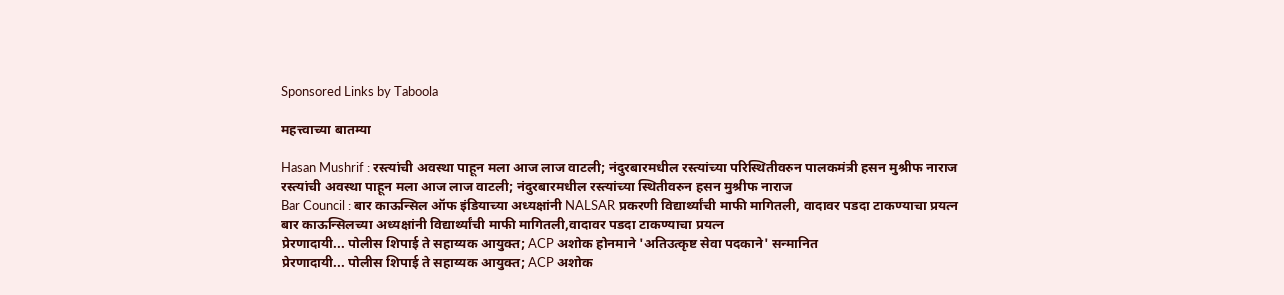Sponsored Links by Taboola

महत्त्वाच्या बातम्या

Hasan Mushrif : रस्त्यांची अवस्था पाहून मला आज लाज वाटली; नंदुरबारमधील रस्त्यांच्या परिस्थितीवरुन पालकमंत्री हसन मुश्रीफ नाराज
रस्त्यांची अवस्था पाहून मला आज लाज वाटली; नंदुरबारमधील रस्त्यांच्या स्थितीवरुन हसन मुश्रीफ नाराज
Bar Council : बार काऊन्सिल ऑफ इंडियाच्या अध्यक्षांनी NALSAR प्रकरणी विद्यार्थ्यांची माफी मागितली, वादावर पडदा टाकण्याचा प्रयत्न
बार काऊन्सिलच्या अध्यक्षांनी विद्यार्थ्यांची माफी मागितली,वादावर पडदा टाकण्याचा प्रयत्न
प्रेरणादायी... पोलीस शिपाई ते सहाय्यक आयुक्त; ACP अशोक होनमाने 'अतिउत्कृष्ट सेवा पदकाने' सन्मानित
प्रेरणादायी... पोलीस शिपाई ते सहाय्यक आयुक्त; ACP अशोक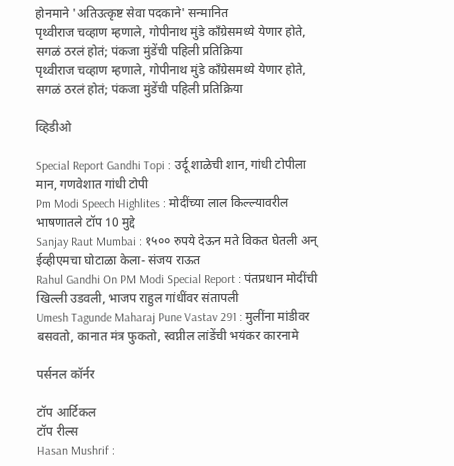होनमाने 'अतिउत्कृष्ट सेवा पदकाने' सन्मानित
पृथ्वीराज चव्हाण म्हणाले, गोपीनाथ मुंडे काँग्रेसमध्ये येणार होते, सगळं ठरलं होतं; पंकजा मुंडेंची पहिली प्रतिक्रिया
पृथ्वीराज चव्हाण म्हणाले, गोपीनाथ मुंडे काँग्रेसमध्ये येणार होते, सगळं ठरलं होतं; पंकजा मुंडेंची पहिली प्रतिक्रिया

व्हिडीओ

Special Report Gandhi Topi : उर्दू शाळेची शान, गांधी टोपीला मान, गणवेशात गांधी टोपी
Pm Modi Speech Highlites : मोदींच्या लाल किल्ल्यावरील भाषणातले टॉप 10 मुद्दे
Sanjay Raut Mumbai : १५०० रुपये देऊन मते विकत घेतली अन् ईव्हीएमचा घोटाळा केला- संजय राऊत
Rahul Gandhi On PM Modi Special Report : पंतप्रधान मोदींची खिल्ली उडवली, भाजप राहुल गांधींवर संतापली
Umesh Tagunde Maharaj Pune Vastav 291 : मुलींना मांडीवर बसवतो, कानात मंत्र फुकतो, स्वप्नील लांडेंची भयंकर कारनामे

पर्सनल कॉर्नर

टॉप आर्टिकल
टॉप रील्स
Hasan Mushrif :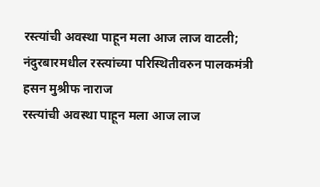रस्त्यांची अवस्था पाहून मला आज लाज वाटली; नंदुरबारमधील रस्त्यांच्या परिस्थितीवरुन पालकमंत्री हसन मुश्रीफ नाराज
रस्त्यांची अवस्था पाहून मला आज लाज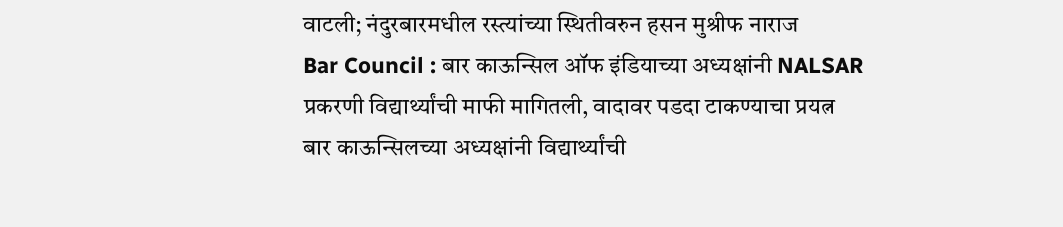वाटली; नंदुरबारमधील रस्त्यांच्या स्थितीवरुन हसन मुश्रीफ नाराज
Bar Council : बार काऊन्सिल ऑफ इंडियाच्या अध्यक्षांनी NALSAR प्रकरणी विद्यार्थ्यांची माफी मागितली, वादावर पडदा टाकण्याचा प्रयत्न
बार काऊन्सिलच्या अध्यक्षांनी विद्यार्थ्यांची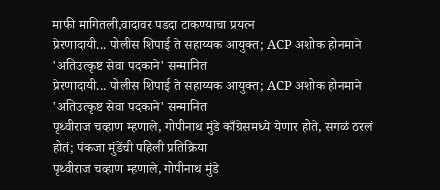माफी मागितली,वादावर पडदा टाकण्याचा प्रयत्न
प्रेरणादायी... पोलीस शिपाई ते सहाय्यक आयुक्त; ACP अशोक होनमाने 'अतिउत्कृष्ट सेवा पदकाने' सन्मानित
प्रेरणादायी... पोलीस शिपाई ते सहाय्यक आयुक्त; ACP अशोक होनमाने 'अतिउत्कृष्ट सेवा पदकाने' सन्मानित
पृथ्वीराज चव्हाण म्हणाले, गोपीनाथ मुंडे काँग्रेसमध्ये येणार होते, सगळं ठरलं होतं; पंकजा मुंडेंची पहिली प्रतिक्रिया
पृथ्वीराज चव्हाण म्हणाले, गोपीनाथ मुंडे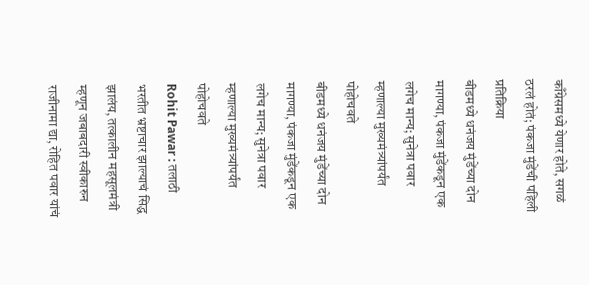काँग्रेसमध्ये येणार होते, सगळं ठरलं होतं; पंकजा मुंडेंची पहिली प्रतिक्रिया
बीडमध्ये धनंजय मुंडेंच्या दोन मागण्या, पंकजा मुंडेंकडून एक लगेच मान्य; सुनेत्रा पवार म्हणाल्या मुख्यमंत्र्यांपर्यंत पोहोचवते
बीडमध्ये धनंजय मुंडेंच्या दोन मागण्या, पंकजा मुंडेंकडून एक लगेच मान्य; सुनेत्रा पवार म्हणाल्या मुख्यमंत्र्यांपर्यंत पोहोचवते
Rohit Pawar : तलाठी भरतीत भ्रष्टाचार झाल्याचं सिद्ध झालंय, तत्कालीन महसूलमंत्री म्हणून जबाबदारी स्वीकारुन राजीनामा द्या, रोहित पवार यांचं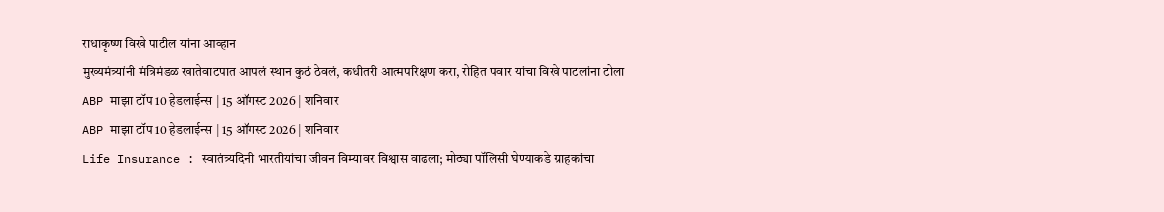राधाकृष्ण विखे पाटील यांना आव्हान
मुख्यमंत्र्यांनी मंत्रिमंडळ खातेवाटपात आपलं स्थान कुठं ठेवलं, कधीतरी आत्मपरिक्षण करा, रोहित पवार यांचा विखे पाटलांना टोला
ABP माझा टॉप 10 हेडलाईन्स | 15 ऑगस्ट 2026 | शनिवार
ABP माझा टॉप 10 हेडलाईन्स | 15 ऑगस्ट 2026 | शनिवार
Life Insurance : स्वातंत्र्यदिनी भारतीयांचा जीवन विम्यावर विश्वास वाढला; मोठ्या पॉलिसी घेण्याकडे ग्राहकांचा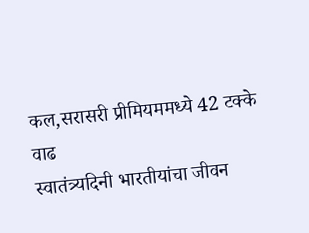कल,सरासरी प्रीमियममध्ये 42 टक्के वाढ
स्वातंत्र्यदिनी भारतीयांचा जीवन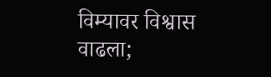विम्यावर विश्वास वाढला;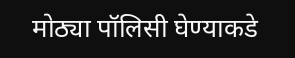मोठ्या पॉलिसी घेण्याकडे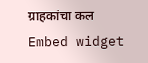ग्राहकांचा कल
Embed widget